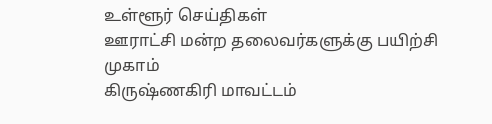உள்ளூர் செய்திகள்
ஊராட்சி மன்ற தலைவர்களுக்கு பயிற்சி முகாம்
கிருஷ்ணகிரி மாவட்டம்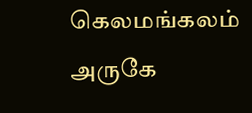கெலமங்கலம் அருகே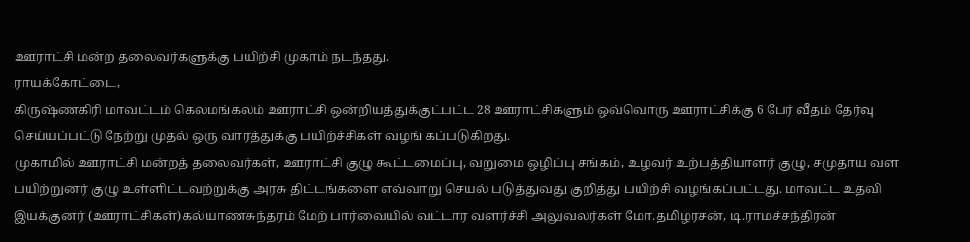ஊராட்சி மன்ற தலைவர்களுக்கு பயிற்சி முகாம் நடந்தது.
ராயக்கோட்டை,
கிருஷ்ணகிரி மாவட்டம் கெலமங்கலம் ஊராட்சி ஒன்றியத்துக்குட்பட்ட 28 ஊராட்சிகளும் ஒவ்வொரு ஊராட்சிக்கு 6 பேர் வீதம் தேர்வு செய்யப்பட்டு நேற்று முதல் ஒரு வாரத்துக்கு பயிற்ச்சிகள் வழங் கப்படுகிறது.
முகாமில் ஊராட்சி மன்றத் தலைவர்கள், ஊராட்சி குழு கூட்டமைப்பு, வறுமை ஒழிப்பு சங்கம், உழவர் உற்பத்தியாளர் குழு, சமுதாய வள பயிற்றுனர் குழு உள்ளிட்டவற்றுக்கு அரசு திட்டங்களை எவ்வாறு செயல் படுத்துவது குறித்து பயிற்சி வழங்கப்பட்டது. மாவட்ட உதவி இயக்குனர் (ஊராட்சிகள்)கல்யாணசுந்தரம் மேற் பார்வையில் வட்டார வளர்ச்சி அலுவலர்கள் மோ.தமிழரசன், டி.ராமச்சந்திரன்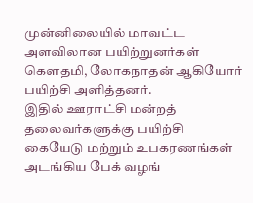முன்னிலையில் மாவட்ட அளவிலான பயிற்றுனர்கள் கௌதமி, லோகநாதன் ஆகியோர் பயிற்சி அளித்தனர்.
இதில் ஊராட்சி மன்றத் தலைவர்களுக்கு பயிற்சி கையேடு மற்றும் உபகரணங்கள் அடங்கிய பேக் வழங்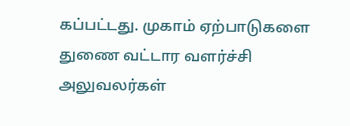கப்பட்டது. முகாம் ஏற்பாடுகளை துணை வட்டார வளர்ச்சி அலுவலர்கள்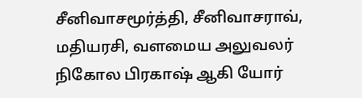சீனிவாசமூர்த்தி, சீனிவாசராவ், மதியரசி, வளமைய அலுவலர் நிகோல பிரகாஷ் ஆகி யோர்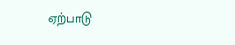ஏற்பாடு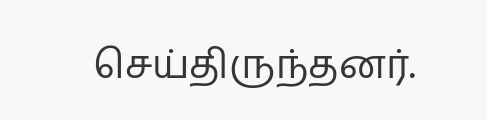செய்திருந்தனர்.